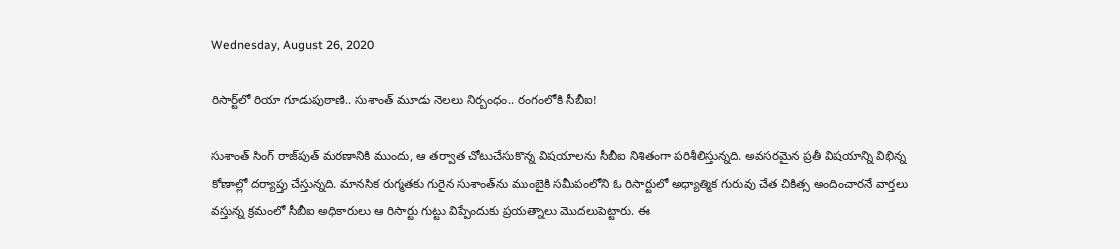Wednesday, August 26, 2020

రిసార్ట్‌‌లో రియా గూడుపుఠాణి.. సుశాంత్ మూడు నెలలు నిర్బంధం.. రంగంలోకి సీబీఐ!

సుశాంత్ సింగ్ రాజ్‌పుత్ మరణానికి ముందు, ఆ తర్వాత చోటుచేసుకొన్న విషయాలను సీబీఐ నిశితంగా పరిశీలిస్తున్నది. అవసరమైన ప్రతీ విషయాన్ని విభిన్న కోణాల్లో దర్యాప్తు చేస్తున్నది. మానసిక రుగ్మతకు గురైన సుశాంత్‌ను ముంబైకి సమీపంలోని ఓ రిసార్టులో అధ్యాత్మిక గురువు చేత చికిత్స అందించారనే వార్తలు వస్తున్న క్రమంలో సీబీఐ అధికారులు ఆ రిసార్టు గుట్టు విప్పేందుకు ప్రయత్నాలు మొదలుపెట్టారు. ఈ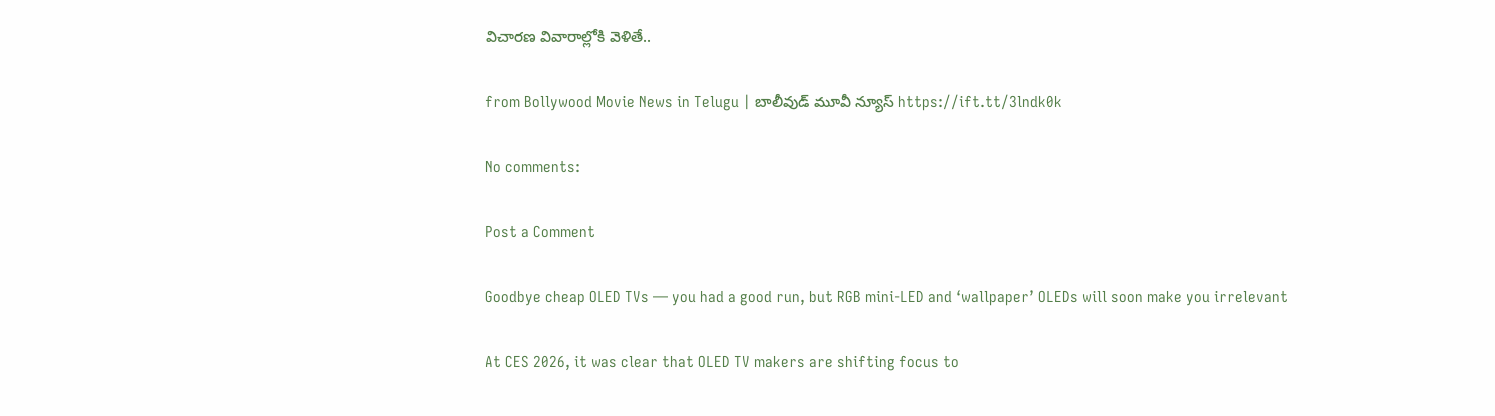విచారణ వివారాల్లోకి వెళితే..

from Bollywood Movie News in Telugu | బాలీవుడ్ మూవీ న్యూస్ https://ift.tt/3lndk0k

No comments:

Post a Comment

Goodbye cheap OLED TVs — you had a good run, but RGB mini-LED and ‘wallpaper’ OLEDs will soon make you irrelevant

At CES 2026, it was clear that OLED TV makers are shifting focus to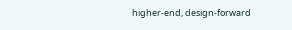higher-end, design-forward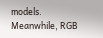models. Meanwhile, RGB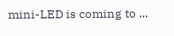mini-LED is coming to ...